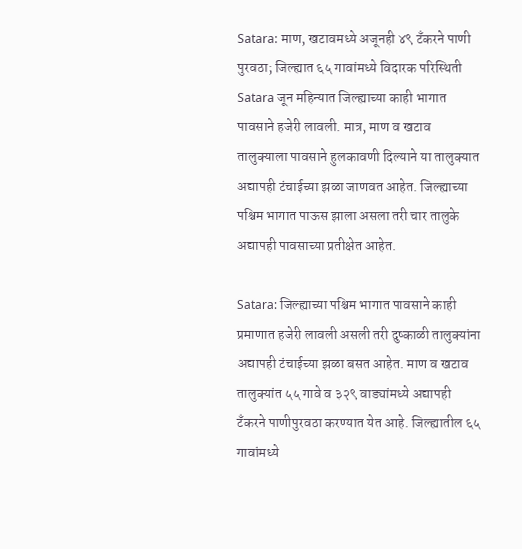Satara: माण, खटावमध्ये अजूनही ४९ टॅंकरने पाणी पुरवठा; जिल्ह्यात ६५ गावांमध्ये विदारक परिस्थिती
Satara जून महिन्यात जिल्ह्याच्या काही भागात पावसाने हजेरी लावली. मात्र, माण व खटाव तालुक्याला पावसाने हुलकावणी दिल्याने या तालुक्यात अद्यापही टंचाईच्या झळा जाणवत आहेत. जिल्ह्याच्या पश्चिम भागात पाऊस झाला असला तरी चार तालुके अद्यापही पावसाच्या प्रतीक्षेत आहेत.

Satara: जिल्ह्याच्या पश्चिम भागात पावसाने काही प्रमाणात हजेरी लावली असली तरी दुष्काळी तालुक्यांना अद्यापही टंचाईच्या झळा बसत आहेत. माण व खटाव तालुक्यांत ५५ गावे व ३२९ वाड्यांमध्ये अद्यापही टॅंकरने पाणीपुरवठा करण्यात येत आहे. जिल्ह्यातील ६५ गावांमध्ये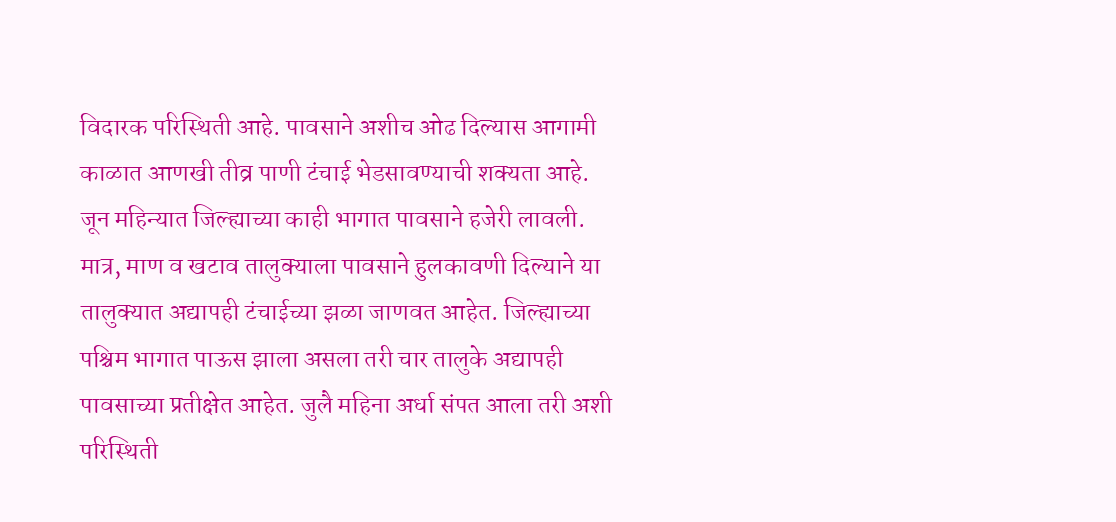विदारक परिस्थिती आहे. पावसाने अशीच ओढ दिल्यास आगामी काळात आणखी तीव्र पाणी टंचाई भेडसावण्याची शक्यता आहे.
जून महिन्यात जिल्ह्याच्या काही भागात पावसाने हजेरी लावली. मात्र, माण व खटाव तालुक्याला पावसाने हुलकावणी दिल्याने या तालुक्यात अद्यापही टंचाईच्या झळा जाणवत आहेत. जिल्ह्याच्या पश्चिम भागात पाऊस झाला असला तरी चार तालुके अद्यापही पावसाच्या प्रतीक्षेत आहेत. जुलै महिना अर्धा संपत आला तरी अशी परिस्थिती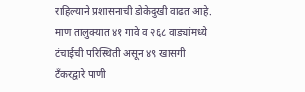राहिल्याने प्रशासनाची डोकेदुखी वाढत आहे. माण तालुक्यात ४१ गावे व २६८ वाड्यांमध्ये टंचाईची परिस्थिती असून ४९ खासगी टँकरद्वारे पाणी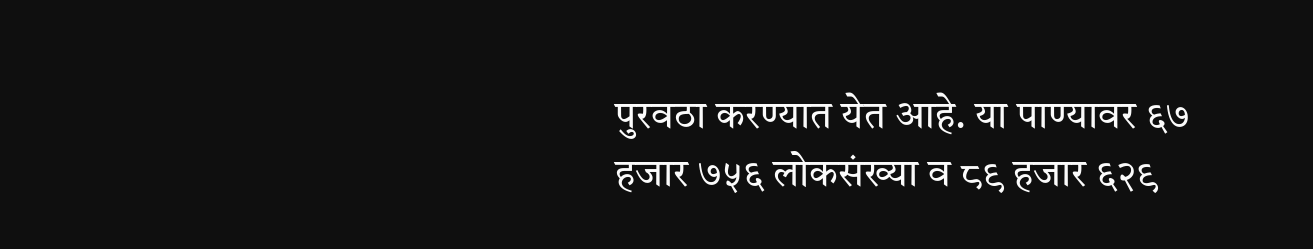पुरवठा करण्यात येत आहे. या पाण्यावर ६७ हजार ७५६ लोकसंख्या व ८९ हजार ६२९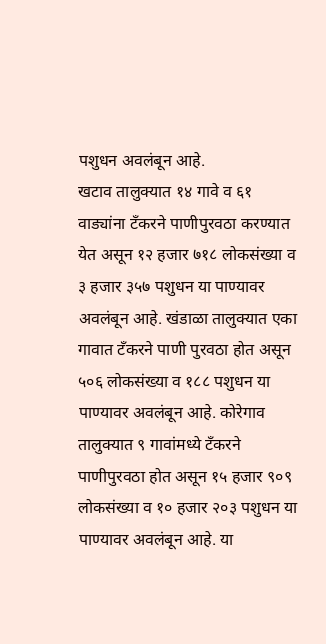पशुधन अवलंबून आहे.
खटाव तालुक्यात १४ गावे व ६१ वाड्यांना टँकरने पाणीपुरवठा करण्यात येत असून १२ हजार ७१८ लोकसंख्या व ३ हजार ३५७ पशुधन या पाण्यावर अवलंबून आहे. खंडाळा तालुक्यात एका गावात टॅंकरने पाणी पुरवठा होत असून ५०६ लोकसंख्या व १८८ पशुधन या पाण्यावर अवलंबून आहे. कोरेगाव तालुक्यात ९ गावांमध्ये टँकरने पाणीपुरवठा होत असून १५ हजार ९०९ लोकसंख्या व १० हजार २०३ पशुधन या पाण्यावर अवलंबून आहे. या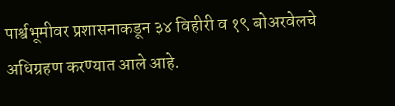पार्श्वभूमीवर प्रशासनाकडून ३४ विहीरी व १९ बोअरवेलचे अधिग्रहण करण्यात आले आहे.